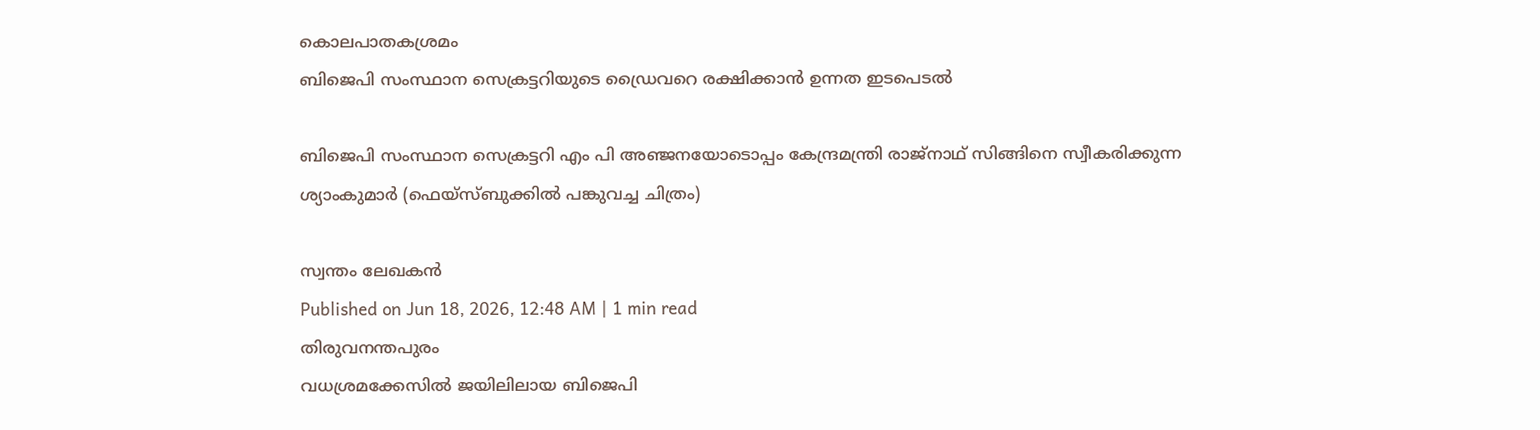കൊലപാതകശ്രമം
ബിജെപി സംസ്ഥാന സെക്രട്ടറിയുടെ ഡ്രൈവറെ രക്ഷിക്കാൻ ഉന്നത ഇടപെടൽ

ബിജെപി സംസ്ഥാന സെക്രട്ടറി എം പി അഞ്ജനയോടൊപ്പം കേന്ദ്രമന്ത്രി രാജ്നാഥ് സിങ്ങിനെ സ്വീകരിക്കുന്ന ശ്യാംകുമാർ (ഫെയ്സ്ബുക്കിൽ പങ്കുവച്ച ചിത്രം)

സ്വന്തം ലേഖകൻ
Published on Jun 18, 2026, 12:48 AM | 1 min read
തിരുവനന്തപുരം
വധശ്രമക്കേസിൽ ജയിലിലായ ബിജെപി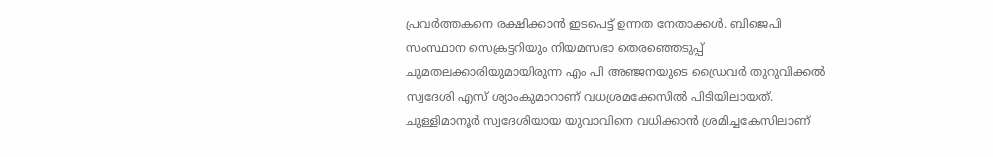പ്രവർത്തകനെ രക്ഷിക്കാൻ ഇടപെട്ട് ഉന്നത നേതാക്കൾ. ബിജെപി സംസ്ഥാന സെക്രട്ടറിയും നിയമസഭാ തെരഞ്ഞെടുപ്പ് ചുമതലക്കാരിയുമായിരുന്ന എം പി അഞ്ജനയുടെ ഡ്രൈവർ തുറുവിക്കൽ സ്വദേശി എസ് ശ്യാംകുമാറാണ് വധശ്രമക്കേസിൽ പിടിയിലായത്. ചുള്ളിമാനൂർ സ്വദേശിയായ യുവാവിനെ വധിക്കാൻ ശ്രമിച്ചകേസിലാണ്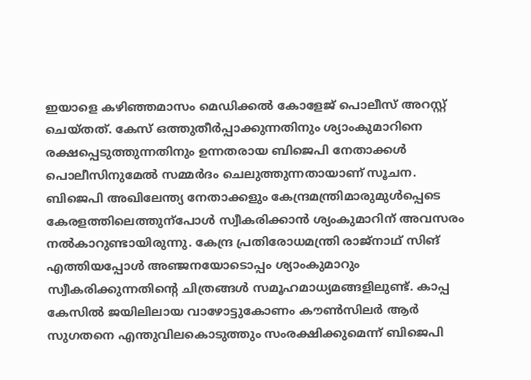ഇയാളെ കഴിഞ്ഞമാസം മെഡിക്കൽ കോളേജ് പൊലീസ് അറസ്റ്റ് ചെയ്തത്. കേസ് ഒത്തുതീർപ്പാക്കുന്നതിനും ശ്യാംകുമാറിനെ രക്ഷപ്പെടുത്തുന്നതിനും ഉന്നതരായ ബിജെപി നേതാക്കൾ പൊലീസിനുമേൽ സമ്മർദം ചെലുത്തുന്നതായാണ് സൂചന. ബിജെപി അഖിലേന്ത്യ നേതാക്കളും കേന്ദ്രമന്ത്രിമാരുമുൾപ്പെടെ കേരളത്തിലെത്തുന്പോൾ സ്വീകരിക്കാൻ ശ്യംകുമാറിന് അവസരം നൽകാറുണ്ടായിരുന്നു. കേന്ദ്ര പ്രതിരോധമന്ത്രി രാജ്നാഥ് സിങ് എത്തിയപ്പോൾ അഞ്ജനയോടൊപ്പം ശ്യാംകുമാറും സ്വീകരിക്കുന്നതിന്റെ ചിത്രങ്ങൾ സമൂഹമാധ്യമങ്ങളിലുണ്ട്. കാപ്പ കേസിൽ ജയിലിലായ വാഴോട്ടുകോണം കൗൺസിലർ ആർ സുഗതനെ എന്തുവിലകൊടുത്തും സംരക്ഷിക്കുമെന്ന് ബിജെപി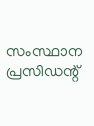സംസ്ഥാന പ്രസിഡന്റ്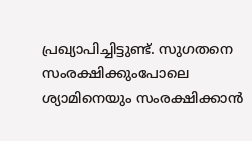പ്രഖ്യാപിച്ചിട്ടുണ്ട്. സുഗതനെ സംരക്ഷിക്കുംപോലെ ശ്യാമിനെയും സംരക്ഷിക്കാൻ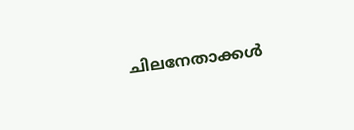ചിലനേതാക്കൾ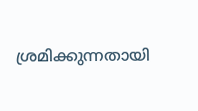ശ്രമിക്കുന്നതായി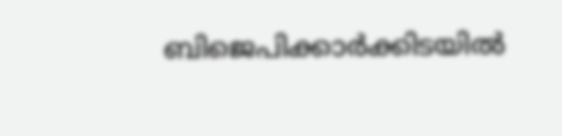ബിജെപിക്കാർക്കിടയിൽ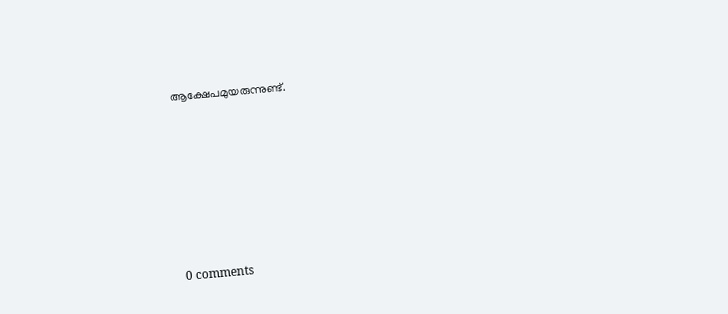ആക്ഷേപമുയരുന്നുണ്ട്.










0 comments